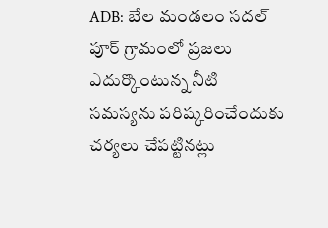ADB: బేల మండలం సదల్ పూర్ గ్రామంలో ప్రజలు ఎదుర్కొంటున్న నీటి సమస్యను పరిష్కరించేందుకు చర్యలు చేపట్టినట్లు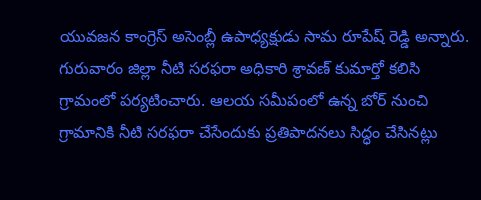యువజన కాంగ్రెస్ అసెంబ్లీ ఉపాధ్యక్షుడు సామ రూపేష్ రెడ్డి అన్నారు. గురువారం జిల్లా నీటి సరఫరా అధికారి శ్రావణ్ కుమార్తో కలిసి గ్రామంలో పర్యటించారు. ఆలయ సమీపంలో ఉన్న బోర్ నుంచి గ్రామానికి నీటి సరఫరా చేసేందుకు ప్రతిపాదనలు సిద్ధం చేసినట్లు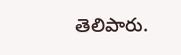తెలిపారు.